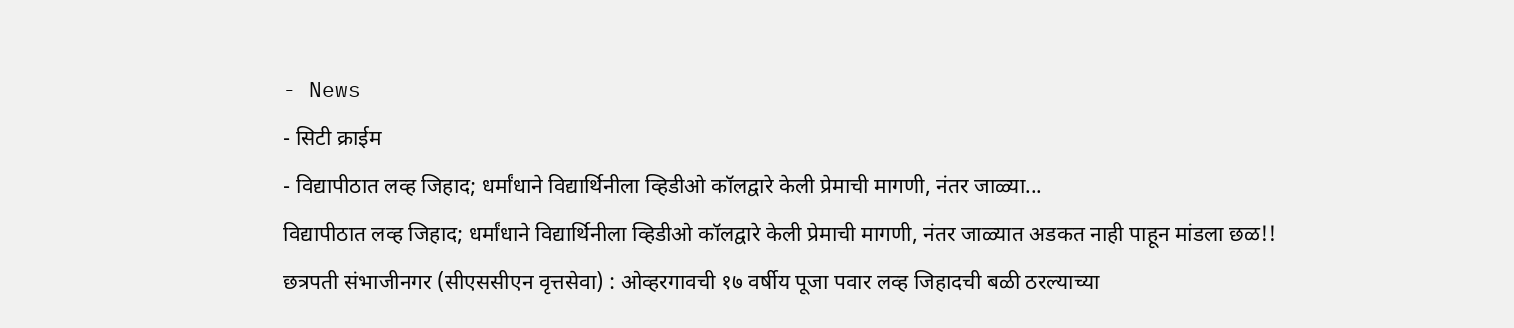- News
- सिटी क्राईम
- विद्यापीठात लव्ह जिहाद; धर्मांधाने विद्यार्थिनीला व्हिडीओ कॉलद्वारे केली प्रेमाची मागणी, नंतर जाळ्या...
विद्यापीठात लव्ह जिहाद; धर्मांधाने विद्यार्थिनीला व्हिडीओ कॉलद्वारे केली प्रेमाची मागणी, नंतर जाळ्यात अडकत नाही पाहून मांडला छळ!!
छत्रपती संभाजीनगर (सीएससीएन वृत्तसेवा) : ओव्हरगावची १७ वर्षीय पूजा पवार लव्ह जिहादची बळी ठरल्याच्या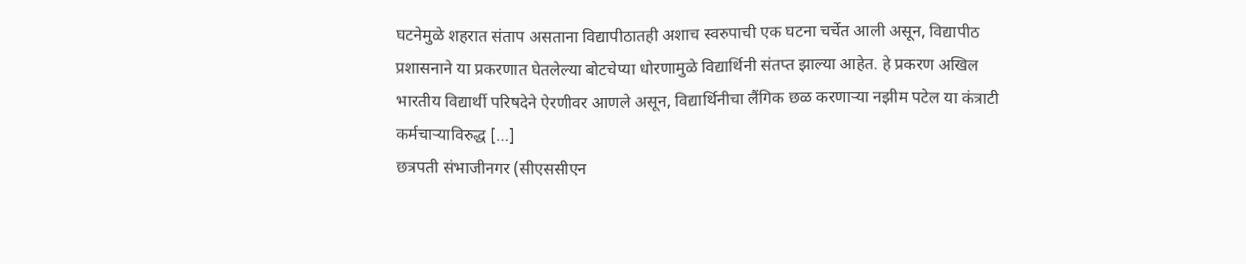घटनेमुळे शहरात संताप असताना विद्यापीठातही अशाच स्वरुपाची एक घटना चर्चेत आली असून, विद्यापीठ प्रशासनाने या प्रकरणात घेतलेल्या बोटचेप्या धोरणामुळे विद्यार्थिनी संतप्त झाल्या आहेत. हे प्रकरण अखिल भारतीय विद्यार्थी परिषदेने ऐरणीवर आणले असून, विद्यार्थिनीचा लैंगिक छळ करणाऱ्या नझीम पटेल या कंत्राटी कर्मचाऱ्याविरुद्ध […]
छत्रपती संभाजीनगर (सीएससीएन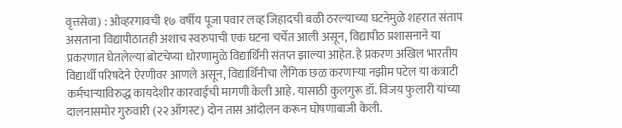वृत्तसेवा) : ओव्हरगावची १७ वर्षीय पूजा पवार लव्ह जिहादची बळी ठरल्याच्या घटनेमुळे शहरात संताप असताना विद्यापीठातही अशाच स्वरुपाची एक घटना चर्चेत आली असून, विद्यापीठ प्रशासनाने या प्रकरणात घेतलेल्या बोटचेप्या धोरणामुळे विद्यार्थिनी संतप्त झाल्या आहेत. हे प्रकरण अखिल भारतीय विद्यार्थी परिषदेने ऐरणीवर आणले असून, विद्यार्थिनीचा लैंगिक छळ करणाऱ्या नझीम पटेल या कंत्राटी कर्मचाऱ्याविरुद्ध कायदेशीर कारवाईची मागणी केली आहे. यासाठी कुलगुरू डॉ. विजय फुलारी यांच्या दालनासमोर गुरुवारी (२२ ऑगस्ट) दोन तास आंदोलन करून घोषणाबाजी केली.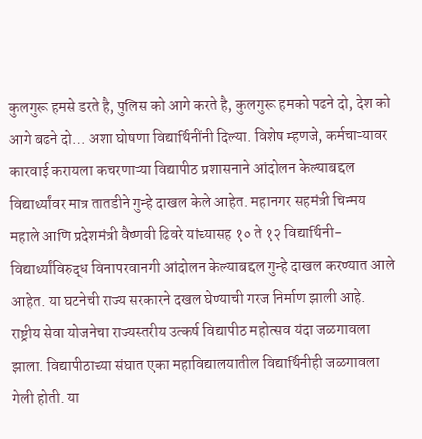कुलगुरू हमसे डरते है, पुलिस को आगे करते है, कुलगुरू हमको पढने दो, देश को आगे बढने दो… अशा घोषणा विद्यार्थिनींनी दिल्या. विशेष म्हणजे, कर्मचाऱ्यावर कारवाई करायला कचरणाऱ्या विद्यापीठ प्रशासनाने आंदोलन केल्याबद्दल विद्यार्थ्यांवर मात्र तातडीने गुन्हे दाखल केले आहेत. महानगर सहमंत्री चिन्मय महाले आणि प्रदेशमंत्री वैष्णवी ढिवरे यांच्यासह १० ते १२ विद्यार्थिनी-विद्यार्थ्यांविरुद्ध विनापरवानगी आंदोलन केल्याबद्दल गुन्हे दाखल करण्यात आले आहेत. या घटनेची राज्य सरकारने दखल घेण्याची गरज निर्माण झाली आहे.
राष्ट्रीय सेवा योजनेचा राज्यस्तरीय उत्कर्ष विद्यापीठ महोत्सव यंदा जळगावला झाला. विद्यापीठाच्या संघात एका महाविद्यालयातील विद्यार्थिनीही जळगावला गेली होती. या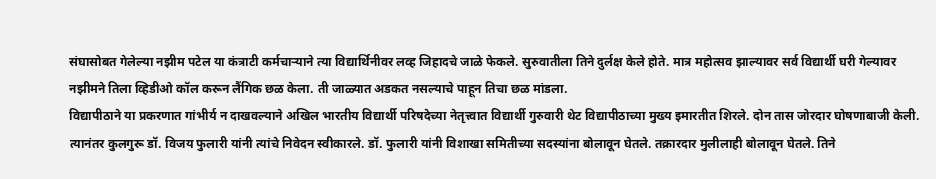संघासोबत गेलेल्या नझीम पटेल या कंत्राटी कर्मचाऱ्याने त्या विद्यार्थिनीवर लव्ह जिहादचे जाळे फेकले. सुरुवातीला तिने दुर्लक्ष केले होते. मात्र महोत्सव झाल्यावर सर्व विद्यार्थी घरी गेल्यावर नझीमने तिला व्हिडीओ कॉल करून लैंगिक छळ केला. ती जाळ्यात अडकत नसल्याचे पाहून तिचा छळ मांडला.
विद्यापीठाने या प्रकरणात गांभीर्य न दाखवल्याने अखिल भारतीय विद्यार्थी परिषदेच्या नेतृत्त्वात विद्यार्थी गुरुवारी थेट विद्यापीठाच्या मुख्य इमारतीत शिरले. दोन तास जोरदार घोषणाबाजी केली. त्यानंतर कुलगुरू डॉ. विजय फुलारी यांनी त्यांचे निवेदन स्वीकारले. डॉ. फुलारी यांनी विशाखा समितीच्या सदस्यांना बोलावून घेतले. तक्रारदार मुलीलाही बोलावून घेतले. तिने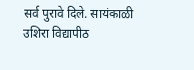सर्व पुरावे दिले. सायंकाळी उशिरा विद्यापीठ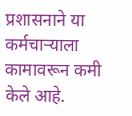प्रशासनाने या कर्मचाऱ्याला कामावरून कमी केले आहे.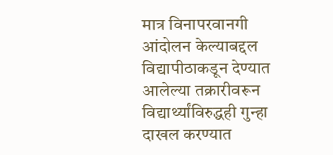मात्र विनापरवानगी आंदोलन केल्याबद्दल विद्यापीठाकडून देण्यात आलेल्या तक्रारीवरून विद्यार्थ्यांविरुद्धही गुन्हा दाखल करण्यात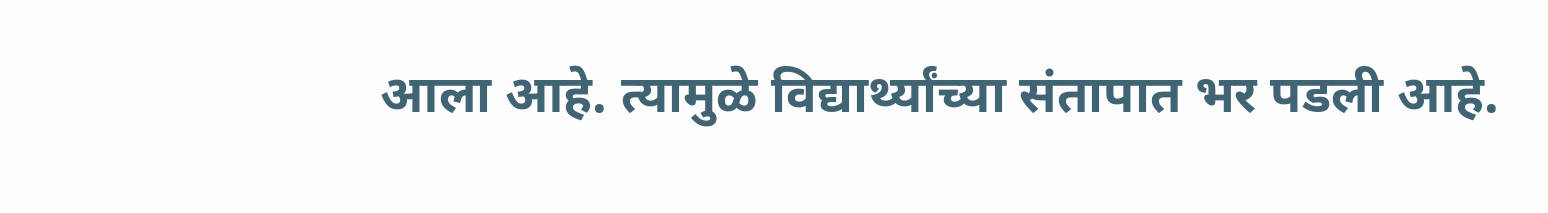आला आहे. त्यामुळे विद्यार्थ्यांच्या संतापात भर पडली आहे.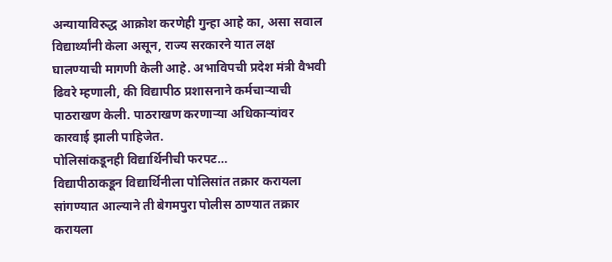अन्यायाविरुद्ध आक्रोश करणेही गुन्हा आहे का, असा सवाल विद्यार्थ्यांनी केला असून, राज्य सरकारने यात लक्ष घालण्याची मागणी केली आहे. अभाविपची प्रदेश मंत्री वैभवी ढिवरे म्हणाली, की विद्यापीठ प्रशासनाने कर्मचाऱ्याची पाठराखण केली. पाठराखण करणाऱ्या अधिकाऱ्यांवर कारवाई झाली पाहिजेत.
पोलिसांकडूनही विद्यार्थिनीची फरपट…
विद्यापीठाकडून विद्यार्थिनीला पोलिसांत तक्रार करायला सांगण्यात आल्याने ती बेगमपुरा पोलीस ठाण्यात तक्रार करायला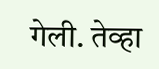गेली. तेव्हा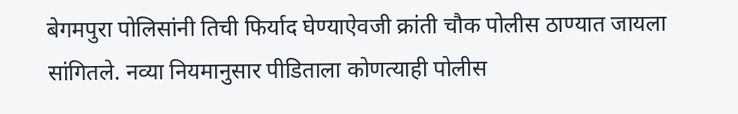बेगमपुरा पोलिसांनी तिची फिर्याद घेण्याऐवजी क्रांती चौक पोलीस ठाण्यात जायला सांगितले. नव्या नियमानुसार पीडिताला कोणत्याही पोलीस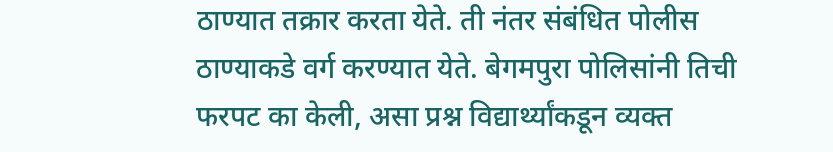ठाण्यात तक्रार करता येते. ती नंतर संबंधित पोलीस ठाण्याकडे वर्ग करण्यात येते. बेगमपुरा पोलिसांनी तिची फरपट का केली, असा प्रश्न विद्यार्थ्यांकडून व्यक्त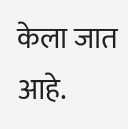केला जात आहे.